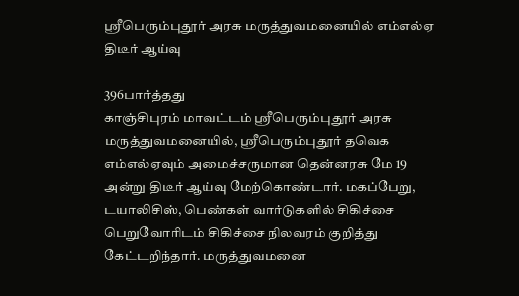ஶ்ரீபெரும்புதூர் அரசு மருத்துவமனையில் எம்எல்ஏ திடீர் ஆய்வு

396பார்த்தது
காஞ்சிபுரம் மாவட்டம் ஶ்ரீபெரும்புதூர் அரசு மருத்துவமனையில், ஶ்ரீபெரும்புதூர் தவெக எம்எல்ஏவும் அமைச்சருமான தென்னரசு மே 19 அன்று திடீர் ஆய்வு மேற்கொண்டார். மகப்பேறு, டயாலிசிஸ், பெண்கள் வார்டுகளில் சிகிச்சை பெறுவோரிடம் சிகிச்சை நிலவரம் குறித்து கேட்டறிந்தார். மருத்துவமனை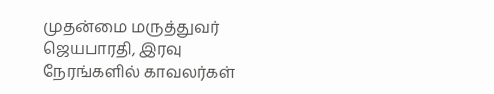முதன்மை மருத்துவர் ஜெயபாரதி, இரவு நேரங்களில் காவலர்கள்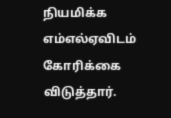நியமிக்க எம்எல்ஏவிடம் கோரிக்கை விடுத்தார்.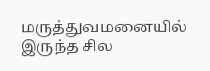மருத்துவமனையில் இருந்த சில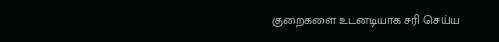குறைகளை உடனடியாக சரி செய்ய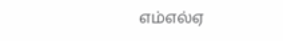எம்எல்ஏ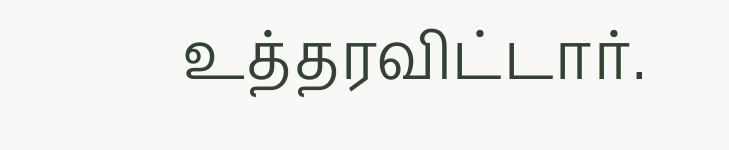உத்தரவிட்டார்.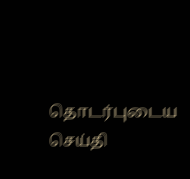தொடர்புடைய செய்தி